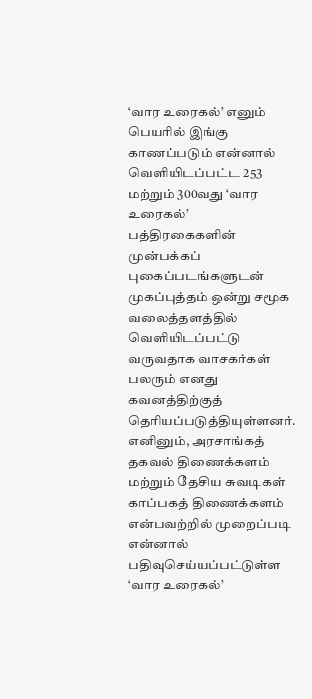‘வார உரைகல்’ எனும் பெயரில் இங்கு காணப்படும் என்னால் வெளியிடப்பட்ட 253 மற்றும் 300வது ‘வார உரைகல்’ பத்திரகைகளின் முன்பக்கப் புகைப்படங்களுடன் முகப்புத்தம் ஒன்று சமூக வலைத்தளத்தில் வெளியிடப்பட்டு வருவதாக வாசகர்கள் பலரும் எனது கவனத்திற்குத் தெரியப்படுத்தியுள்ளனர்.
எனினும், அரசாங்கத் தகவல் திணைக்களம் மற்றும் தேசிய சுவடிகள் காப்பகத் திணைக்களம் என்பவற்றில் முறைப்படி என்னால் பதிவுசெய்யப்பட்டுள்ள ‘வார உரைகல்’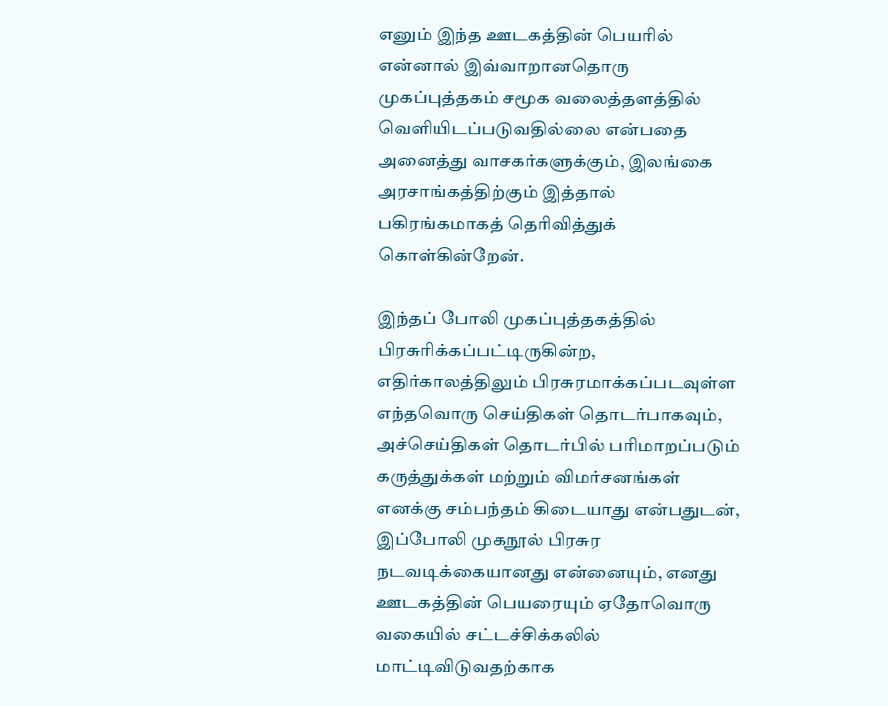எனும் இந்த ஊடகத்தின் பெயரில் என்னால் இவ்வாறானதொரு முகப்புத்தகம் சமூக வலைத்தளத்தில் வெளியிடப்படுவதில்லை என்பதை அனைத்து வாசகர்களுக்கும், இலங்கை அரசாங்கத்திற்கும் இத்தால் பகிரங்கமாகத் தெரிவித்துக் கொள்கின்றேன்.

இந்தப் போலி முகப்புத்தகத்தில் பிரசுரிக்கப்பட்டிருகின்ற, எதிர்காலத்திலும் பிரசுரமாக்கப்படவுள்ள எந்தவொரு செய்திகள் தொடர்பாகவும், அச்செய்திகள் தொடர்பில் பரிமாறப்படும் கருத்துக்கள் மற்றும் விமர்சனங்கள் எனக்கு சம்பந்தம் கிடையாது என்பதுடன், இப்போலி முகநூல் பிரசுர நடவடிக்கையானது என்னையும், எனது ஊடகத்தின் பெயரையும் ஏதோவொரு வகையில் சட்டச்சிக்கலில் மாட்டிவிடுவதற்காக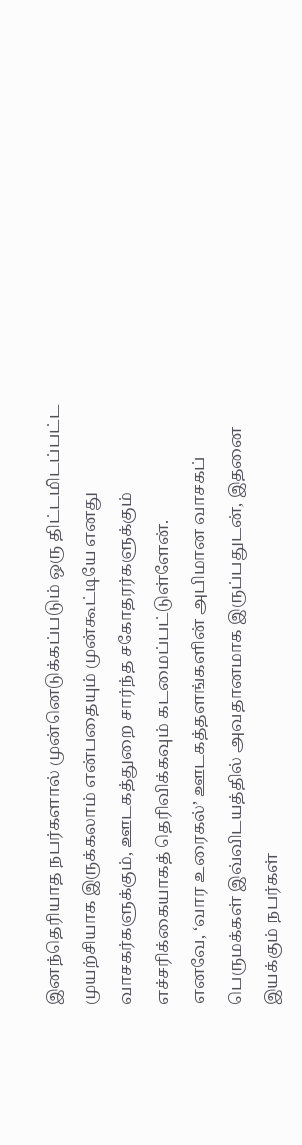இனந்தெரியாத நபர்களால் முன்னெடுக்கப்படும் ஒரு திட்டமிடப்பட்ட முயற்சியாக இருக்கலாம் என்பதையும் முன்கூட்டியே எனது வாசகர்களுக்கும், ஊடகத்துறை சார்ந்த சகோதரர்களுக்கும் எச்சரிக்கையாகத் தெரிவிக்கவும் கடமைப்பட்டுள்ளேன்.
எனவே, ‘வார உரைகல்’ ஊடகத்தளங்களின் அபிமான வாசகப் பெருமக்கள் இவ்விடயத்தில் அவதானமாக இருப்பதுடன், இதனை இயக்கும் நபர்கள்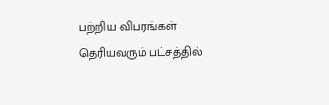பற்றிய விபரங்கள் தெரியவரும் பட்சத்தில்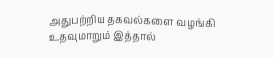அதுபற்றிய தகவல்களை வழங்கி உதவுமாறும் இத்தால்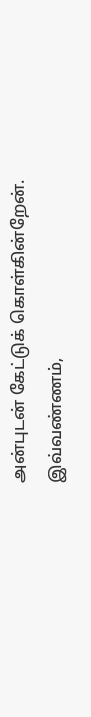அன்புடன் கேட்டுக் கொள்கின்றேன்.
இவ்வண்ணம்,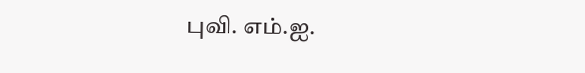புவி. எம்.ஐ.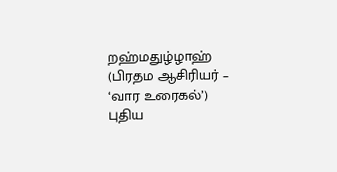றஹ்மதுழ்ழாஹ்
(பிரதம ஆசிரியர் – ‘வார உரைகல்’)
புதிய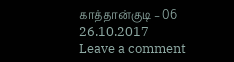காத்தான்குடி – 06
26.10.2017
Leave a comment